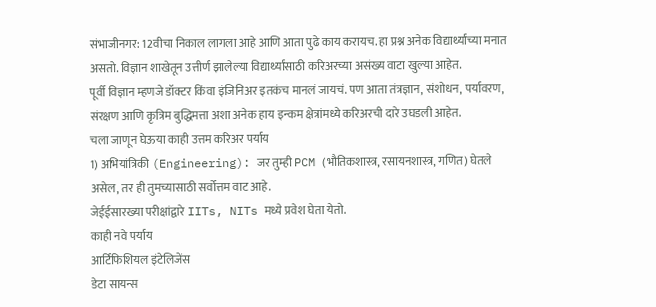संभाजीनगर: 12वीचा निकाल लागला आहे आणि आता पुढे काय करायच. हा प्रश्न अनेक विद्यार्थ्यांच्या मनात असतो. विज्ञान शाखेतून उत्तीर्ण झालेल्या विद्यार्थ्यांसाठी करिअरच्या असंख्य वाटा खुल्या आहेत.
पूर्वी विज्ञान म्हणजे डॉक्टर किंवा इंजिनिअर इतकंच मानलं जायचं. पण आता तंत्रज्ञान, संशोधन, पर्यावरण, संरक्षण आणि कृत्रिम बुद्धिमत्ता अशा अनेक हाय इन्कम क्षेत्रांमध्ये करिअरची दारे उघडली आहेत.
चला जाणून घेऊया काही उत्तम करिअर पर्याय
1) अभियांत्रिकी (Engineering): जर तुम्ही PCM (भौतिकशास्त्र, रसायनशास्त्र, गणित) घेतले असेल, तर ही तुमच्यासाठी सर्वोत्तम वाट आहे.
जेईईसारख्या परीक्षांद्वारे IITs, NITs मध्ये प्रवेश घेता येतो.
काही नवे पर्याय
आर्टिफिशियल इंटेलिजेंस
डेटा सायन्स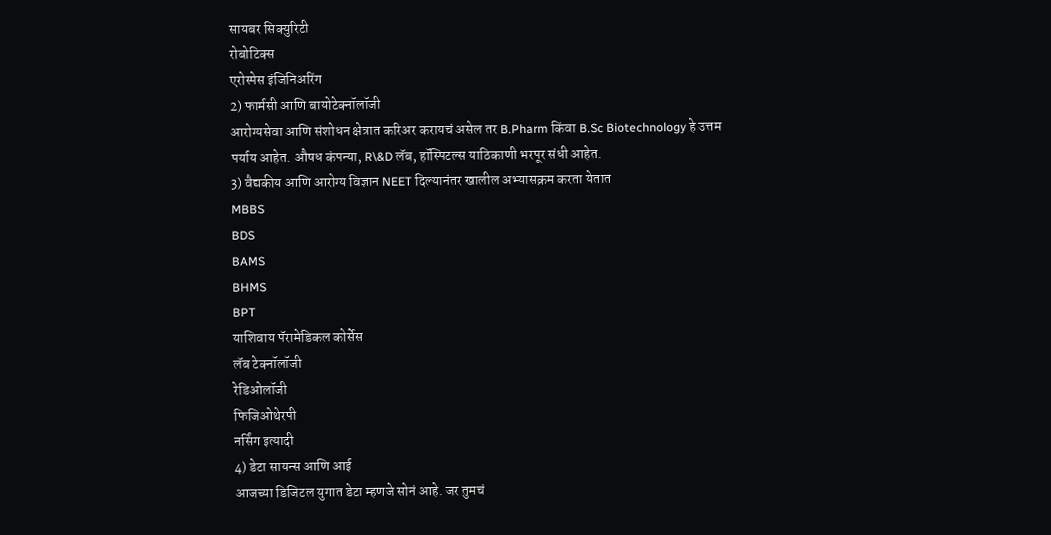सायबर सिक्युरिटी
रोबोटिक्स
एरोस्पेस इंजिनिअरिंग
2) फार्मसी आणि बायोटेक्नॉलॉजी
आरोग्यसेवा आणि संशोधन क्षेत्रात करिअर करायचं असेल तर B.Pharm किंवा B.Sc Biotechnology हे उत्तम पर्याय आहेत. औषध कंपन्या, R\&D लॅब, हॉस्पिटल्स याठिकाणी भरपूर संधी आहेत.
3) वैद्यकीय आणि आरोग्य विज्ञान NEET दिल्यानंतर खालील अभ्यासक्रम करता येतात
MBBS
BDS
BAMS
BHMS
BPT
याशिवाय पॅरामेडिकल कोर्सेस
लॅब टेक्नॉलॉजी
रेडिओलॉजी
फिजिओथेरपी
नर्सिंग इत्यादी
4) डेटा सायन्स आणि आई
आजच्या डिजिटल युगात डेटा म्हणजे सोनं आहे. जर तुमचं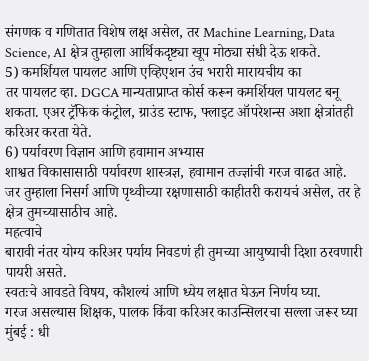संगणक व गणितात विशेष लक्ष असेल, तर Machine Learning, Data Science, AI क्षेत्र तुम्हाला आर्थिकदृष्ट्या खूप मोठ्या संधी देऊ शकते.
5) कमर्शियल पायलट आणि एव्हिएशन उंच भरारी मारायचीय का
तर पायलट व्हा. DGCA मान्यताप्राप्त कोर्स करून कमर्शियल पायलट बनू शकता. एअर ट्रॅफिक कंट्रोल, ग्राउंड स्टाफ, फ्लाइट ऑपरेशन्स अशा क्षेत्रांतही करिअर करता येते.
6) पर्यावरण विज्ञान आणि हवामान अभ्यास
शाश्वत विकासासाठी पर्यावरण शास्त्रज्ञ, हवामान तज्ज्ञांची गरज वाढत आहे.
जर तुम्हाला निसर्ग आणि पृथ्वीच्या रक्षणासाठी काहीतरी करायचं असेल, तर हे क्षेत्र तुमच्यासाठीच आहे.
महत्वाचे
बारावी नंतर योग्य करिअर पर्याय निवडणं ही तुमच्या आयुष्याची दिशा ठरवणारी पायरी असते.
स्वतःचे आवडते विषय, कौशल्यं आणि ध्येय लक्षात घेऊन निर्णय घ्या.
गरज असल्यास शिक्षक, पालक किंवा करिअर काउन्सिलरचा सल्ला जरूर घ्या
मुंबई : धी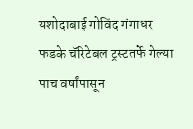यशोदाबाई गोविंद गंगाधर फडके चॅरिटेबल ट्रस्टतर्फे गेल्या पाच वर्षांपासून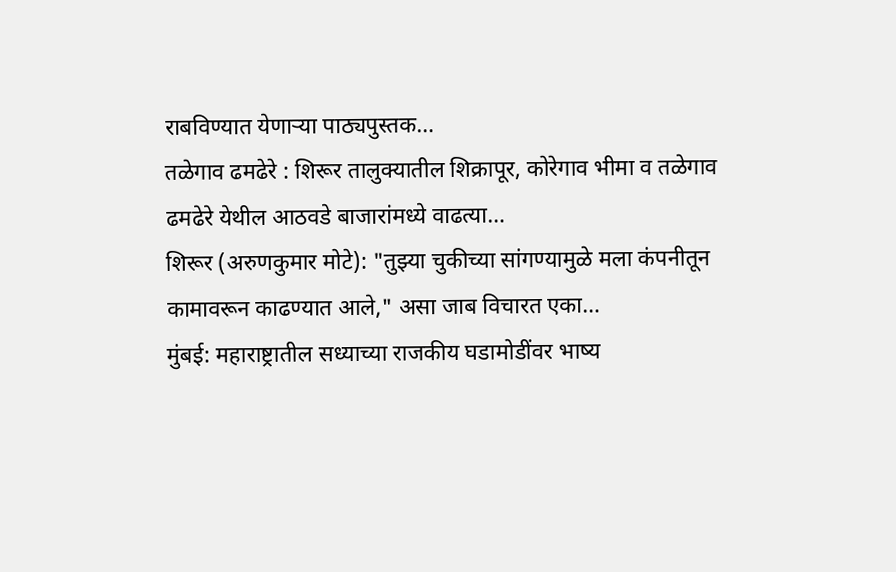राबविण्यात येणाऱ्या पाठ्यपुस्तक…
तळेगाव ढमढेरे : शिरूर तालुक्यातील शिक्रापूर, कोरेगाव भीमा व तळेगाव ढमढेरे येथील आठवडे बाजारांमध्ये वाढत्या…
शिरूर (अरुणकुमार मोटे): "तुझ्या चुकीच्या सांगण्यामुळे मला कंपनीतून कामावरून काढण्यात आले," असा जाब विचारत एका…
मुंबई: महाराष्ट्रातील सध्याच्या राजकीय घडामोडींवर भाष्य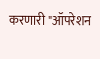करणारी "ऑपरेशन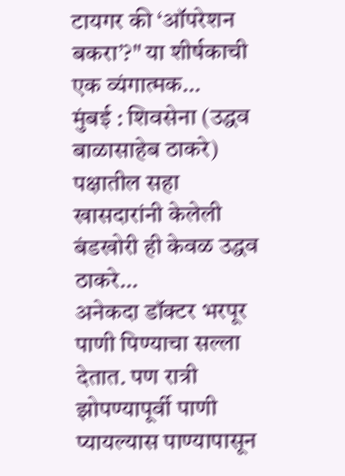टायगर की ‘ऑपरेशन बकरा’?" या शीर्षकाची एक व्यंगात्मक…
मुंबई : शिवसेना (उद्धव बाळासाहेब ठाकरे) पक्षातील सहा खासदारांनी केलेली बंडखोरी ही केवळ उद्धव ठाकरे…
अनेकदा डॉक्टर भरपूर पाणी पिण्याचा सल्ला देतात. पण रात्री झोपण्यापूर्वी पाणी प्यायल्यास पाण्यापासून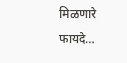मिळणारे फायदे…